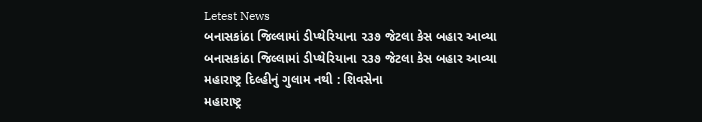Letest News
બનાસકાંઠા જિલ્લામાં ડીપ્થેરિયાના ૨૩૭ જેટલા કેસ બહાર આવ્યા
બનાસકાંઠા જિલ્લામાં ડીપ્થેરિયાના ૨૩૭ જેટલા કેસ બહાર આવ્યા
મહારાષ્ટ્ર દિલ્હીનું ગુલામ નથી : શિવસેના
મહારાષ્ટ્ર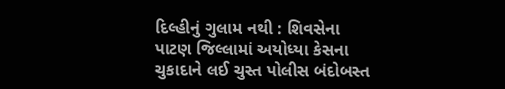દિલ્હીનું ગુલામ નથી : શિવસેના
પાટણ જિલ્લામાં અયોધ્યા કેસના ચુકાદાને લઈ ચુસ્ત પોલીસ બંદોબસ્ત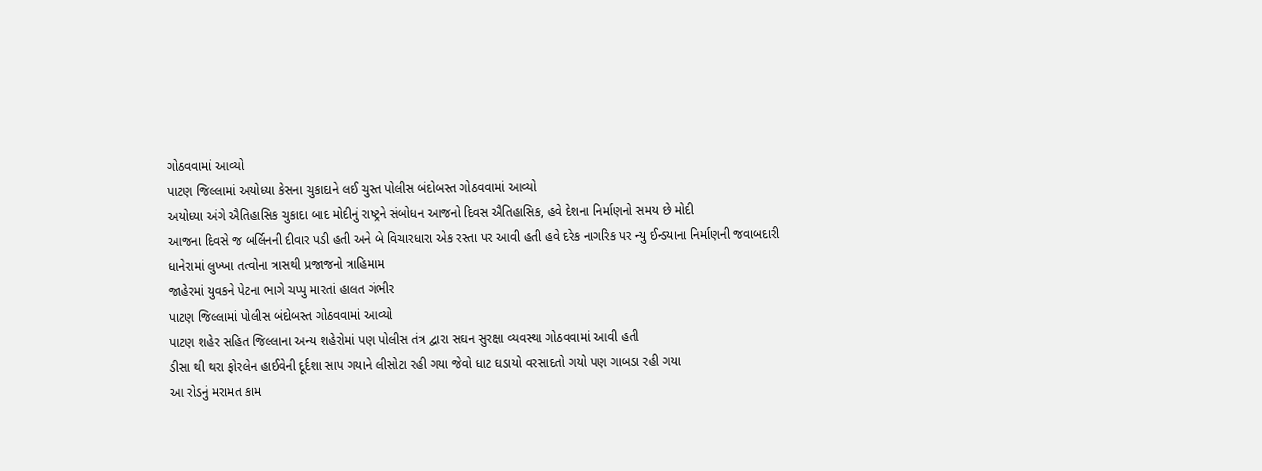ગોઠવવામાં આવ્યો
પાટણ જિલ્લામાં અયોધ્યા કેસના ચુકાદાને લઈ ચુસ્ત પોલીસ બંદોબસ્ત ગોઠવવામાં આવ્યો
અયોધ્યા અંગે ઐતિહાસિક ચુકાદા બાદ મોદીનું રાષ્ટ્રને સંબોધન આજનો દિવસ ઐતિહાસિક, હવે દેશના નિર્માણનો સમય છે મોદી
આજના દિવસે જ બર્લિનની દીવાર પડી હતી અને બે વિચારધારા એક રસ્તા પર આવી હતી હવે દરેક નાગરિક પર ન્યુ ઈન્ડયાના નિર્માણની જવાબદારી
ધાનેરામાં લુખ્ખા તત્વોના ત્રાસથી પ્રજાજનો ત્રાહિમામ
જાહેરમાં યુવકને પેટના ભાગે ચપ્પુ મારતાં હાલત ગંભીર
પાટણ જિલ્લામાં પોલીસ બંદોબસ્ત ગોઠવવામાં આવ્યો
પાટણ શહેર સહિત જિલ્લાના અન્ય શહેરોમાં પણ પોલીસ તંત્ર દ્વારા સઘન સુરક્ષા વ્યવસ્થા ગોઠવવામાં આવી હતી
ડીસા થી થરા ફોરલેન હાઈવેની દૂર્દશા સાપ ગયાને લીસોટા રહી ગયા જેવો ધાટ ઘડાયો વરસાદતો ગયો પણ ગાબડા રહી ગયા
આ રોડનું મરામત કામ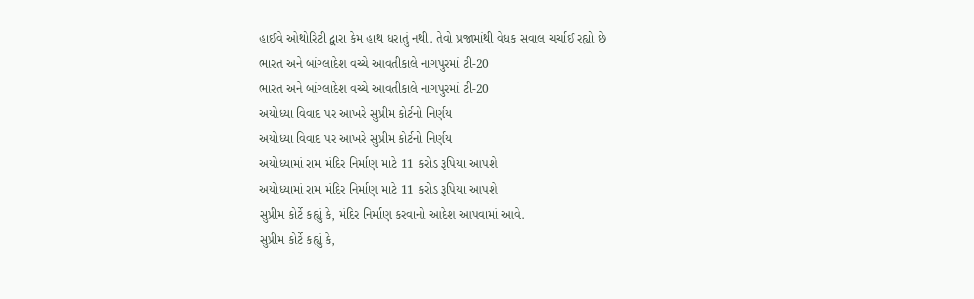હાઈવે ઓથોરિટી દ્વારા કેમ હાથ ધરાતું નથી. તેવો પ્રજામાંથી વેધક સવાલ ચર્ચાઈ રહ્યો છે
ભારત અને બાંગ્લાદેશ વચ્ચે આવતીકાલે નાગપુરમાં ટી-20
ભારત અને બાંગ્લાદેશ વચ્ચે આવતીકાલે નાગપુરમાં ટી-20
અયોધ્યા વિવાદ પર આખરે સુપ્રીમ કોર્ટનો નિર્ણય
અયોધ્યા વિવાદ પર આખરે સુપ્રીમ કોર્ટનો નિર્ણય
અયોધ્યામાં રામ મંદિર નિર્માણ માટે 11 કરોડ રૂપિયા આપશે
અયોધ્યામાં રામ મંદિર નિર્માણ માટે 11 કરોડ રૂપિયા આપશે
સુપ્રીમ કોર્ટે કહ્યું કે, મંદિર નિર્માણ કરવાનો આદેશ આપવામાં આવે.
સુપ્રીમ કોર્ટે કહ્યું કે,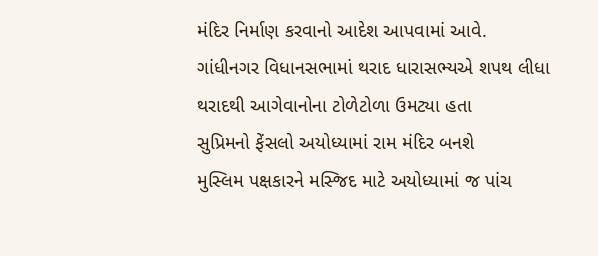મંદિર નિર્માણ કરવાનો આદેશ આપવામાં આવે.
ગાંધીનગર વિધાનસભામાં થરાદ ધારાસભ્યએ શપથ લીધા
થરાદથી આગેવાનોના ટોળેટોળા ઉમટ્યા હતા
સુપ્રિમનો ફેંસલો અયોધ્યામાં રામ મંદિર બનશે
મુસ્લિમ પક્ષકારને મસ્જિદ માટે અયોધ્યામાં જ પાંચ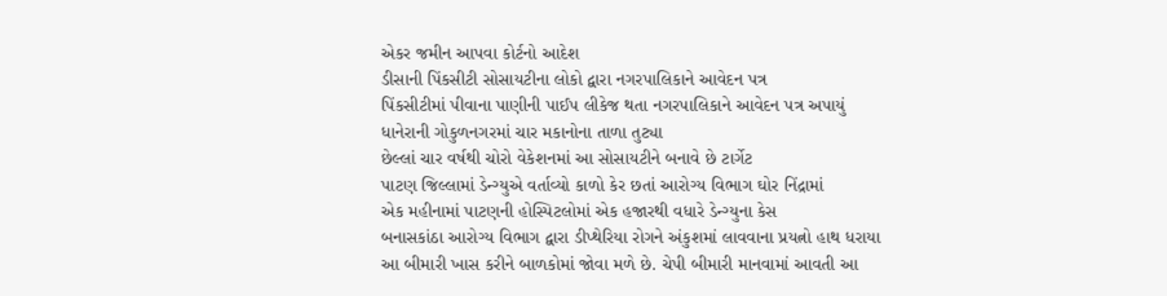એકર જમીન આપવા કોર્ટનો આદેશ
ડીસાની પિંકસીટી સોસાયટીના લોકો દ્વારા નગરપાલિકાને આવેદન પત્ર
પિંકસીટીમાં પીવાના પાણીની પાઈપ લીકેજ થતા નગરપાલિકાને આવેદન પત્ર અપાયું
ધાનેરાની ગોકુળનગરમાં ચાર મકાનોના તાળા તુટ્યા
છેલ્લાં ચાર વર્ષથી ચોરો વેકેશનમાં આ સોસાયટીને બનાવે છે ટાર્ગેટ
પાટણ જિલ્લામાં ડેન્ગ્યુએ વર્તાવ્યો કાળો કેર છતાં આરોગ્ય વિભાગ ઘોર નિંદ્રામાં
એક મહીનામાં પાટણની હોસ્પિટલોમાં એક હજારથી વધારે ડેન્ગ્યુના કેસ
બનાસકાંઠા આરોગ્ય વિભાગ દ્વારા ડીપ્થેરિયા રોગને અંકુશમાં લાવવાના પ્રયત્નો હાથ ધરાયા
આ બીમારી ખાસ કરીને બાળકોમાં જોવા મળે છે. ચેપી બીમારી માનવામાં આવતી આ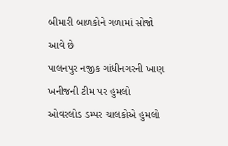બીમારી બાળકોને ગળામાં સોજો આવે છે
પાલનપુર નજીક ગાંધીનગરની ખાણ ખનીજની ટીમ પર હુમલો
ઓવરલોડ ડમ્પર ચાલકોએ હુમલો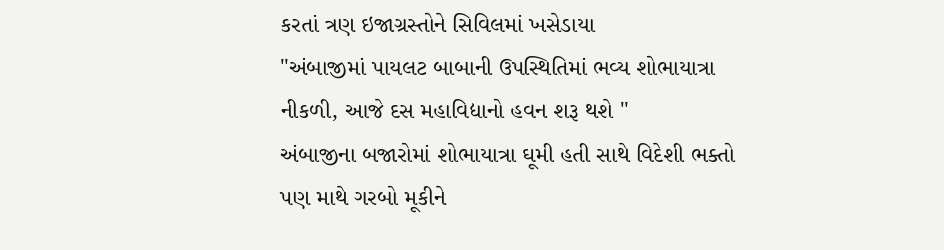કરતાં ત્રણ ઇજાગ્રસ્તોને સિવિલમાં ખસેડાયા
"અંબાજીમાં પાયલટ બાબાની ઉપસ્થિતિમાં ભવ્ય શોભાયાત્રા નીકળી, આજે દસ મહાવિદ્યાનો હવન શરૂ થશે "
અંબાજીના બજારોમાં શોભાયાત્રા ઘૂમી હતી સાથે વિદેશી ભક્તો પણ માથે ગરબો મૂકીને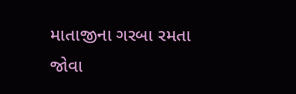માતાજીના ગરબા રમતા જોવા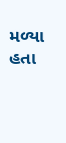મળ્યા હતા